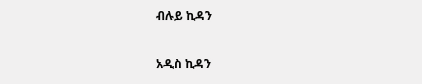ብሉይ ኪዳን

አዲስ ኪዳን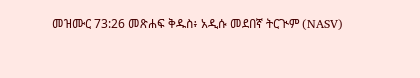መዝሙር 73:26 መጽሐፍ ቅዱስ፥ አዲሱ መደበኛ ትርጒም (NASV)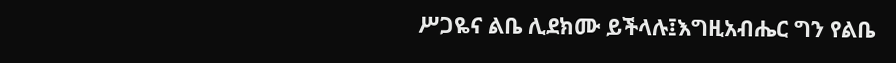ሥጋዬና ልቤ ሊደክሙ ይችላሉ፤እግዚአብሔር ግን የልቤ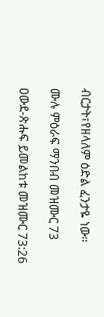ብርታት፣የዘላለም ዕድል ፈንታዬ ነው።

ሙሉ ምዕራፍ ማንበብ መዝሙር 73

ዐውደ-ጽሑፍ ይመልከቱ መዝሙር 73:26